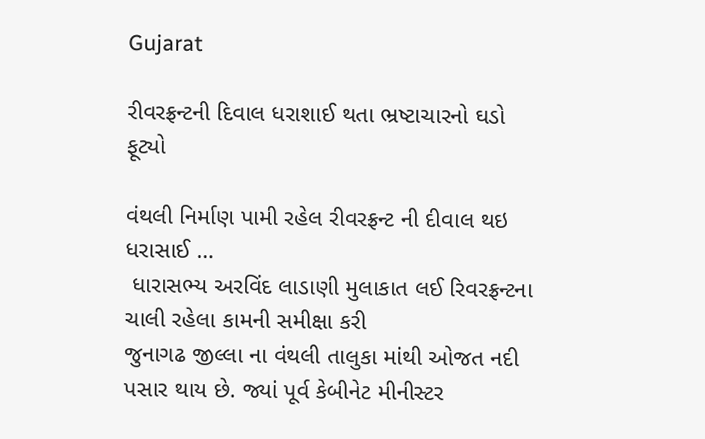Gujarat

રીવરફ્રન્ટની દિવાલ ધરાશાઈ થતા ભ્રષ્ટાચારનો ઘડો ફૂટ્યો

વંથલી નિર્માણ પામી રહેલ રીવરફ્રન્ટ ની દીવાલ થઇ ધરાસાઈ …
 ધારાસભ્ય અરવિંદ લાડાણી મુલાકાત લઈ રિવરફ્રન્ટના ચાલી રહેલા કામની સમીક્ષા કરી
જુનાગઢ જીલ્લા ના વંથલી તાલુકા માંથી ઓજત નદી પસાર થાય છે. જ્યાં પૂર્વ કેબીનેટ મીનીસ્ટર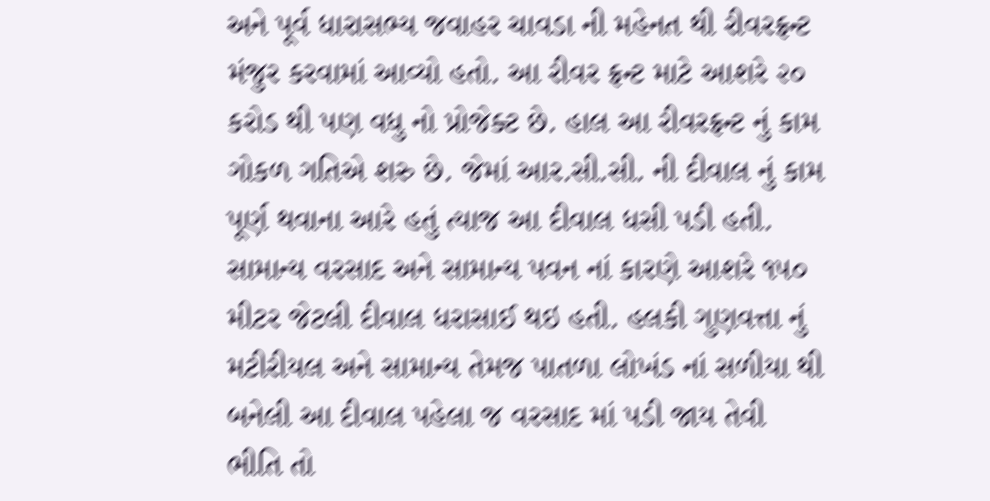અને પૂર્વ ધારાસભ્ય જવાહર ચાવડા ની મહેનત થી રીવરફ્રન્ટ મંજુર કરવામાં આવ્યો હતો. આ રીવર ફ્રન્ટ માટે આશરે ૨૦ કરોડ થી પણ વધુ નો પ્રોજેક્ટ છે. હાલ આ રીવરફ્રન્ટ નું કામ ગોકળ ગતિએ શરુ છે. જેમાં આર.સી.સી. ની દીવાલ નું કામ પૂર્ણ થવાના આરે હતું ત્યાજ આ દીવાલ ધસી પડી હતી. સામાન્ય વરસાદ અને સામાન્ય પવન નાં કારણે આશરે ૧૫૦ મીટર જેટલી દીવાલ ધરાસાઈ થઇ હતી. હલકી ગુણવત્તા નું મટીરીયલ અને સામાન્ય તેમજ પાતળા લોખંડ નાં સળીયા થી બનેલી આ દીવાલ પહેલા જ વરસાદ માં પડી જાય તેવી ભીતિ તો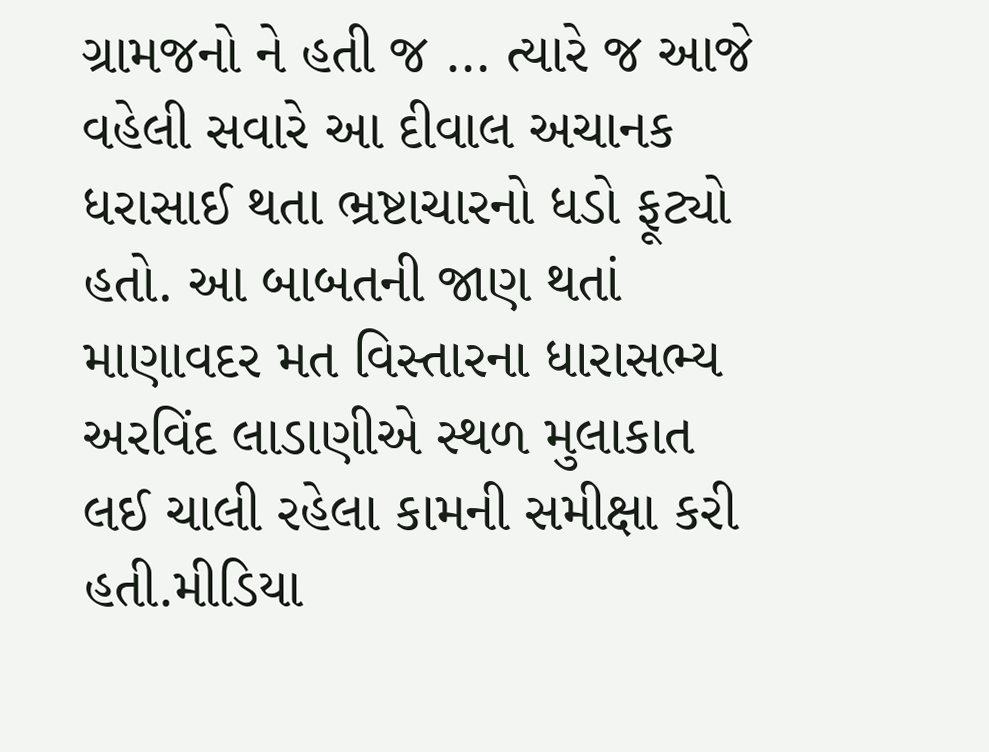ગ્રામજનો ને હતી જ … ત્યારે જ આજે વહેલી સવારે આ દીવાલ અચાનક ધરાસાઈ થતા ભ્રષ્ટાચારનો ધડો ફૂટ્યો હતો. આ બાબતની જાણ થતાં માણાવદર મત વિસ્તારના ધારાસભ્ય અરવિંદ લાડાણીએ સ્થળ મુલાકાત લઈ ચાલી રહેલા કામની સમીક્ષા કરી હતી.મીડિયા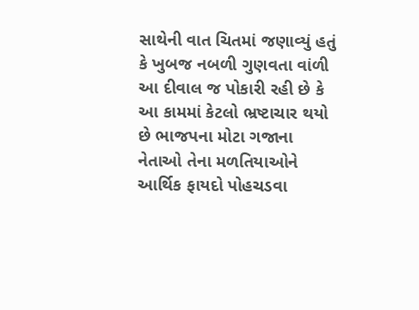સાથેની વાત ચિતમાં જણાવ્યું હતું કે ખુબજ નબળી ગુણવતા વાંળી આ દીવાલ જ પોકારી રહી છે કે આ કામમાં કેટલો ભ્રષ્ટાચાર થયો છે ભાજપના મોટા ગજાના નેતાઓ તેના મળતિયાઓને આર્થિક ફાયદો પોહચડવા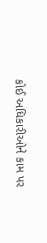કોઈ અધિકારીઓને કામ પર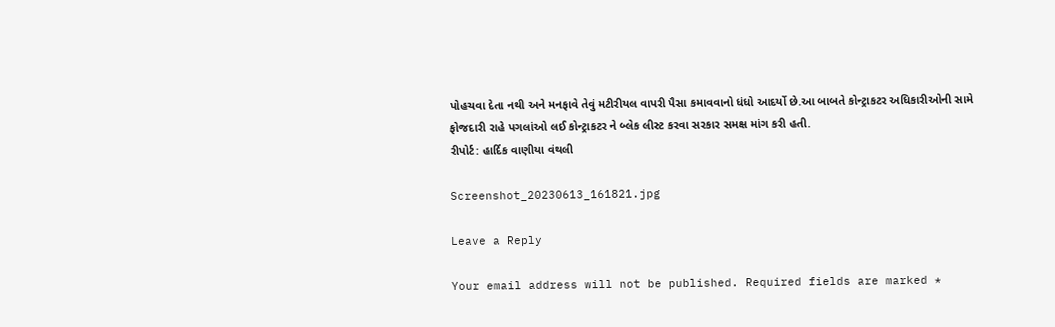પોહચવા દેતા નથી અને મનફાવે તેવું મટીરીયલ વાપરી પૈસા કમાવવાનો ધંધો આદર્યો છે.આ બાબતે કોન્ટ્રાકટર અધિકારીઓની સામે ફોજદારી રાહે પગલાંઓ લઈ કોન્ટ્રાકટર ને બ્લેક લીસ્ટ કરવા સરકાર સમક્ષ માંગ કરી હતી.
રીપોર્ટ: હાર્દિક વાણીયા વંથલી

Screenshot_20230613_161821.jpg

Leave a Reply

Your email address will not be published. Required fields are marked *